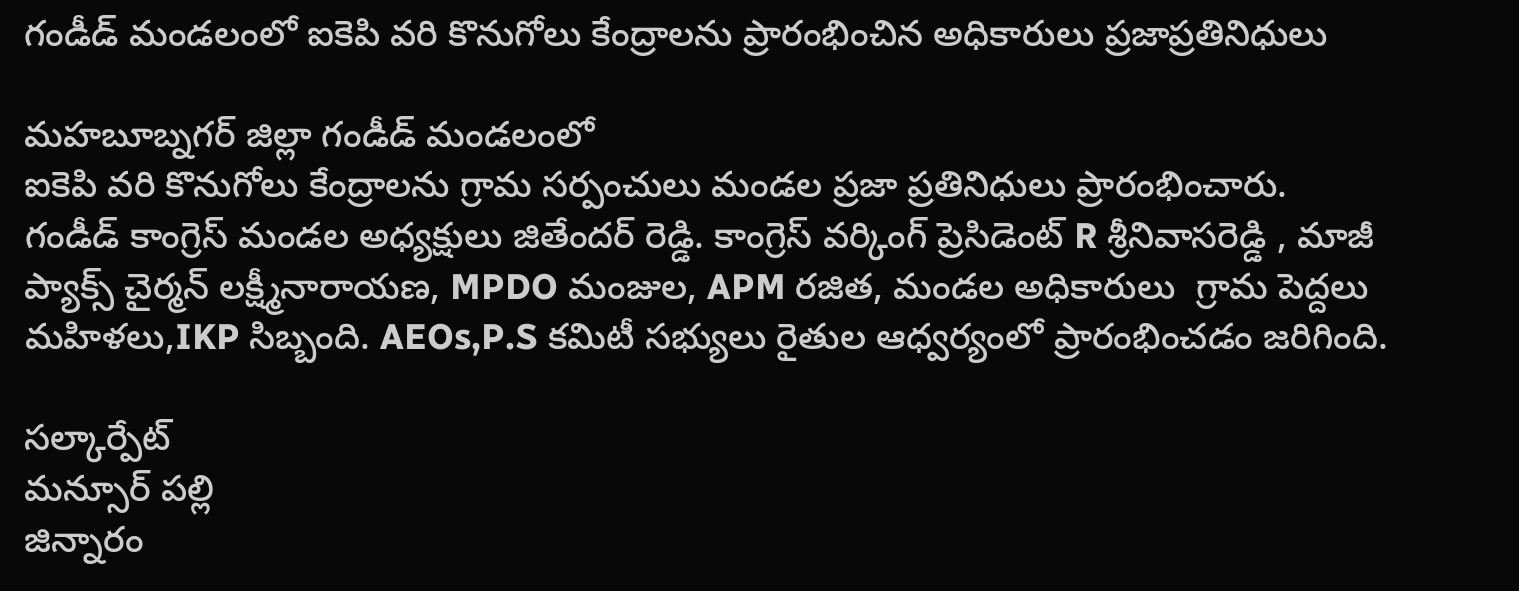గండీడ్ మండలంలో ఐకెపి వరి కొనుగోలు కేంద్రాలను ప్రారంభించిన అధికారులు ప్రజాప్రతినిధులు

మహబూబ్నగర్ జిల్లా గండీడ్ మండలంలో
ఐకెపి వరి కొనుగోలు కేంద్రాలను గ్రామ సర్పంచులు మండల ప్రజా ప్రతినిధులు ప్రారంభించారు. గండీడ్ కాంగ్రెస్ మండల అధ్యక్షులు జితేందర్ రెడ్డి. కాంగ్రెస్ వర్కింగ్ ప్రెసిడెంట్ R శ్రీనివాసరెడ్డి , మాజీ ప్యాక్స్ చైర్మన్ లక్ష్మీనారాయణ, MPDO మంజుల, APM రజిత, మండల అధికారులు  గ్రామ పెద్దలు మహిళలు,IKP సిబ్బంది. AEOs,P.S కమిటీ సభ్యులు రైతుల ఆధ్వర్యంలో ప్రారంభించడం జరిగింది.

సల్కార్పేట్
మన్సూర్ పల్లి
జిన్నారం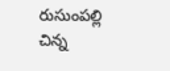రుసుంపల్లి
చిన్న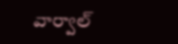వార్వాల్